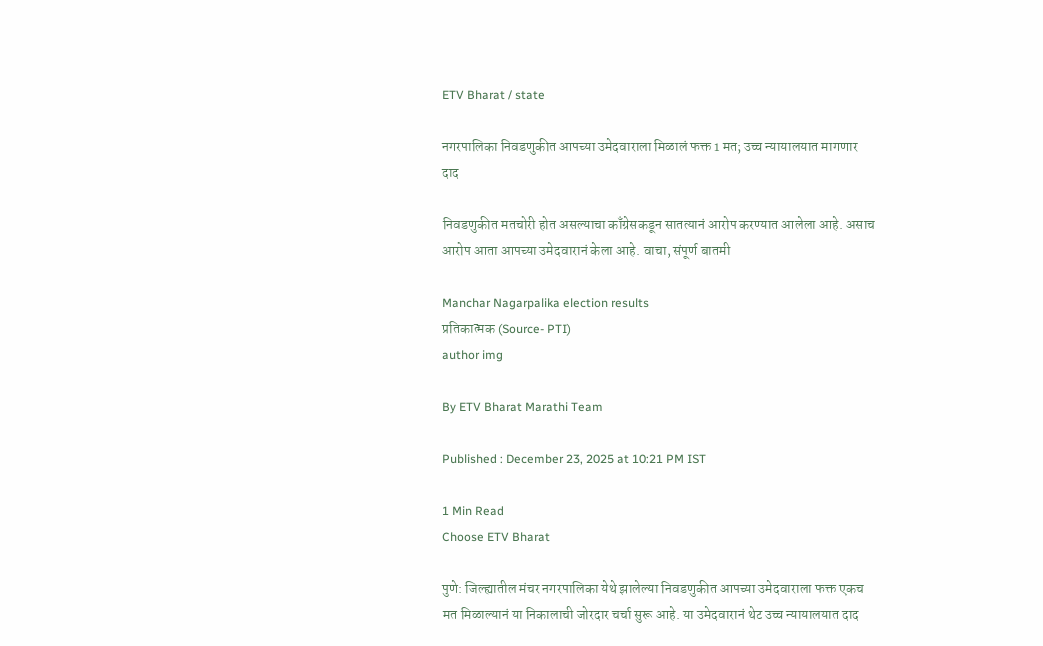ETV Bharat / state

नगरपालिका निवडणुकीत आपच्या उमेदवाराला मिळालं फक्त 1 मत; उच्च न्यायालयात मागणार दाद

निवडणुकीत मतचोरी होत असल्याचा काँग्रेसकडून सातत्यानं आरोप करण्यात आलेला आहे. असाच आरोप आता आपच्या उमेदवारानं केला आहे. वाचा, संपूर्ण बातमी

Manchar Nagarpalika election results
प्रतिकात्मक (Source- PTI)
author img

By ETV Bharat Marathi Team

Published : December 23, 2025 at 10:21 PM IST

1 Min Read
Choose ETV Bharat

पुणे: जिल्ह्यातील मंचर नगरपालिका येथे झालेल्या निवडणुकीत आपच्या उमेदवाराला फक्त एकच मत मिळाल्यानं या निकालाची जोरदार चर्चा सुरू आहे. या उमेदवारानं थेट उच्च न्यायालयात दाद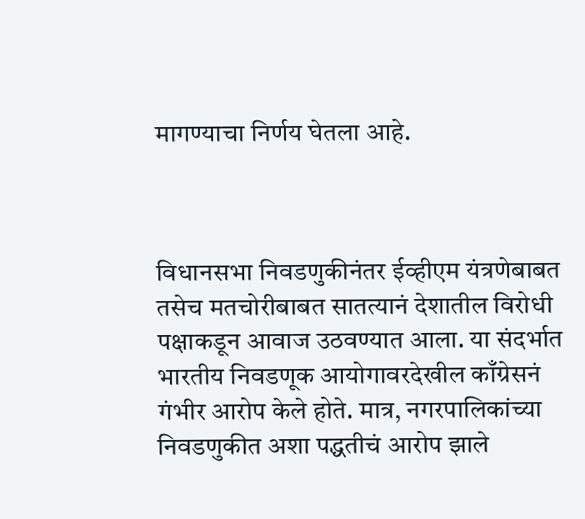मागण्याचा निर्णय घेतला आहे.



विधानसभा निवडणुकीनंतर ईव्हीएम यंत्रणेबाबत तसेच मतचोरीबाबत सातत्यानं देशातील विरोधी पक्षाकडून आवाज उठवण्यात आला. या संदर्भात भारतीय निवडणूक आयोगावरदेखील काँग्रेसनं गंभीर आरोप केले होते. मात्र, नगरपालिकांच्या निवडणुकीत अशा पद्धतीचं आरोप झाले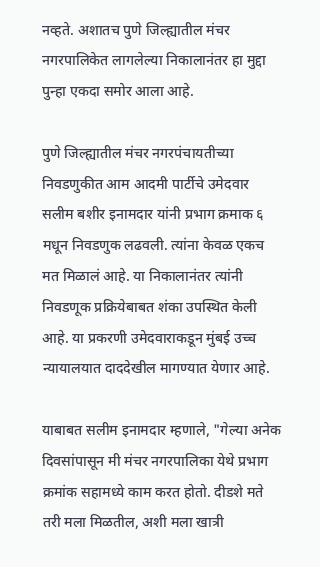नव्हते. अशातच पुणे जिल्ह्यातील मंचर नगरपालिकेत लागलेल्या निकालानंतर हा मुद्दा पुन्हा एकदा समोर आला आहे.

पुणे जिल्ह्यातील मंचर नगरपंचायतीच्या निवडणुकीत आम आदमी पार्टीचे उमेदवार सलीम बशीर इनामदार यांनी प्रभाग क्रमाक ६ मधून निवडणुक लढवली. त्यांना केवळ एकच मत मिळालं आहे. या निकालानंतर त्यांनी निवडणूक प्रक्रियेबाबत शंका उपस्थित केली आहे. या प्रकरणी उमेदवाराकडून मुंबई उच्च न्यायालयात दाददेखील मागण्यात येणार आहे.

याबाबत सलीम इनामदार म्हणाले, "गेल्या अनेक दिवसांपासून मी मंचर नगरपालिका येथे प्रभाग क्रमांक सहामध्ये काम करत होतो. दीडशे मते तरी मला मिळतील, अशी मला खात्री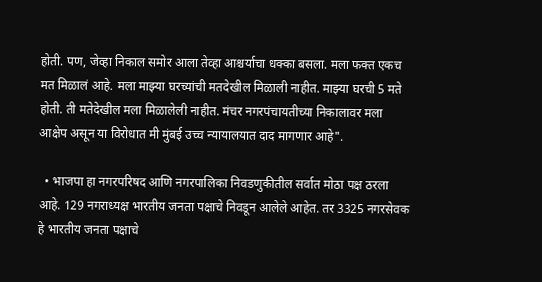होती. पण, जेव्हा निकाल समोर आला तेव्हा आश्चर्याचा धक्का बसला. मला फक्त एकच मत मिळालं आहे. मला माझ्या घरच्यांची मतदेखील मिळाली नाहीत. माझ्या घरची 5 मते होती. ती मतेदेखील मला मिळालेली नाहीत. मंचर नगरपंचायतीच्या निकालावर मला आक्षेप असून या विरोधात मी मुंबई उच्च न्यायालयात दाद मागणार आहे".

  • भाजपा हा नगरपरिषद आणि नगरपालिका निवडणुकीतील सर्वात मोठा पक्ष ठरला आहे. 129 नगराध्यक्ष भारतीय जनता पक्षाचे निवडून आलेले आहेत. तर 3325 नगरसेवक हे भारतीय जनता पक्षाचे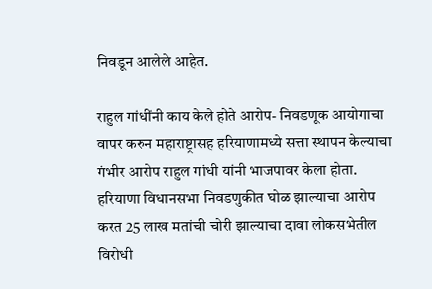निवडून आलेले आहेत.

राहुल गांधींनी काय केले होते आरोप- निवडणूक आयोगाचा वापर करुन महाराष्ट्रासह हरियाणामध्ये सत्ता स्थापन केल्याचा गंभीर आरोप राहुल गांधी यांनी भाजपावर केला होता. हरियाणा विधानसभा निवडणुकीत घोळ झाल्याचा आरोप करत 25 लाख मतांची चोरी झाल्याचा दावा लोकसभेतील विरोधी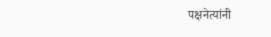पक्षनेत्यांनी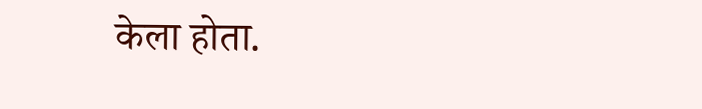केला होता.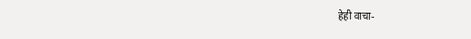हेही वाचा-